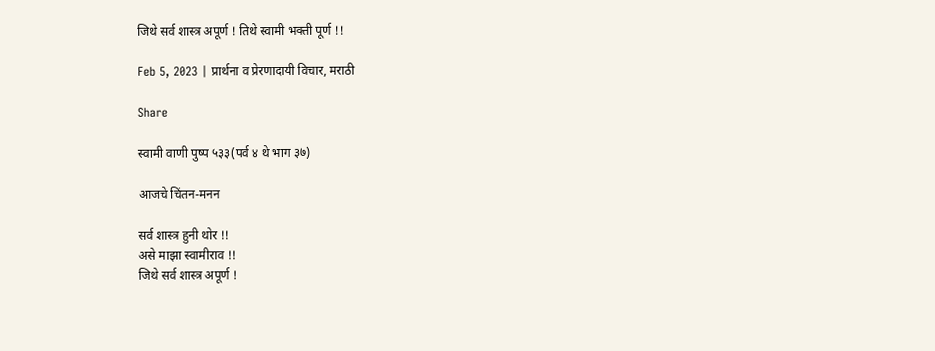जिथे सर्व शास्त्र अपूर्ण ! तिथे स्वामी भक्ती पूर्ण !!

Feb 5, 2023 | प्रार्थना व प्रेरणादायी विचार, मराठी

Share

स्वामी वाणी पुष्प ५३३(पर्व ४ थे भाग ३७)

आजचे चिंतन-मनन

सर्व शास्त्र हुनी थोर !!
असे माझा स्वामीराव !!
जिथे सर्व शास्त्र अपूर्ण !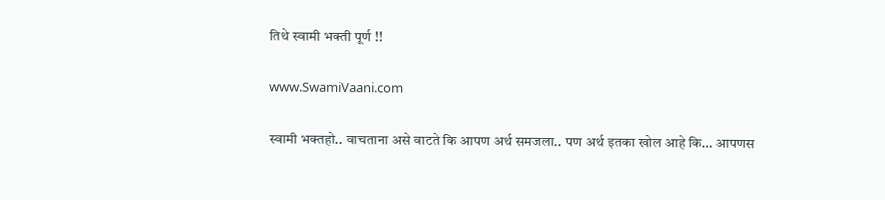तिथे स्वामी भक्ती पूर्ण !!

www.SwamiVaani.com

स्वामी भक्तहो.. वाचताना असे वाटते कि आपण अर्थ समजला.. पण अर्थ इतका खोल आहे कि… आपणस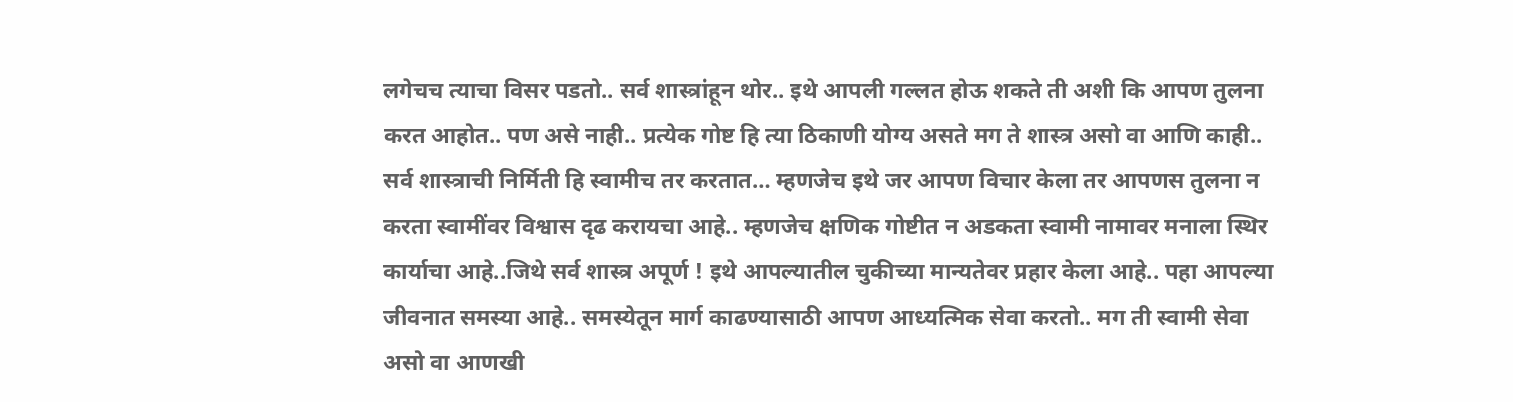लगेचच त्याचा विसर पडतो.. सर्व शास्त्रांहून थोर.. इथे आपली गल्लत होऊ शकते ती अशी कि आपण तुलना करत आहोत.. पण असे नाही.. प्रत्येक गोष्ट हि त्या ठिकाणी योग्य असते मग ते शास्त्र असो वा आणि काही.. सर्व शास्त्राची निर्मिती हि स्वामीच तर करतात… म्हणजेच इथे जर आपण विचार केला तर आपणस तुलना न करता स्वामींवर विश्वास दृढ करायचा आहे.. म्हणजेच क्षणिक गोष्टीत न अडकता स्वामी नामावर मनाला स्थिर कार्याचा आहे..जिथे सर्व शास्त्र अपूर्ण ! इथे आपल्यातील चुकीच्या मान्यतेवर प्रहार केला आहे.. पहा आपल्या जीवनात समस्या आहे.. समस्येतून मार्ग काढण्यासाठी आपण आध्यत्मिक सेवा करतो.. मग ती स्वामी सेवा असो वा आणखी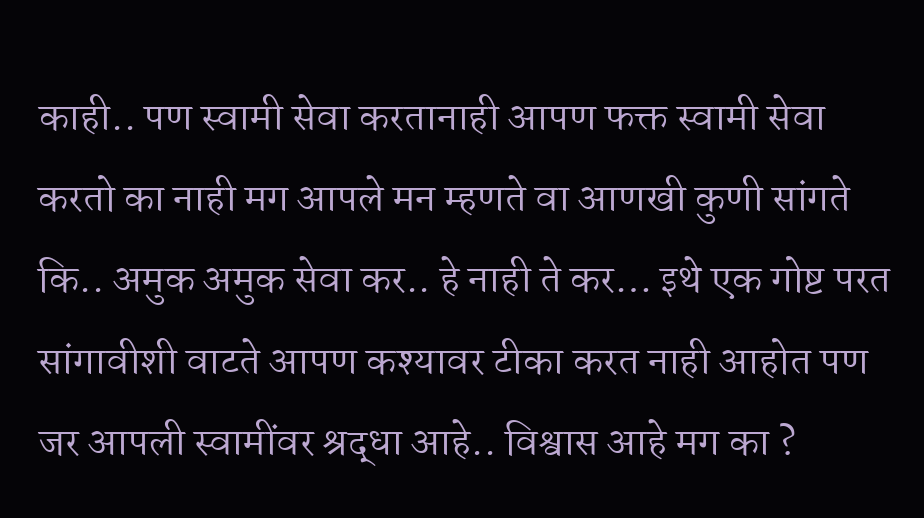काही.. पण स्वामी सेवा करतानाही आपण फक्त स्वामी सेवा करतो का नाही मग आपले मन म्हणते वा आणखी कुणी सांगते कि.. अमुक अमुक सेवा कर.. हे नाही ते कर… इथे एक गोष्ट परत सांगावीशी वाटते आपण कश्यावर टीका करत नाही आहोत पण जर आपली स्वामींवर श्रद्धा आहे.. विश्वास आहे मग का ?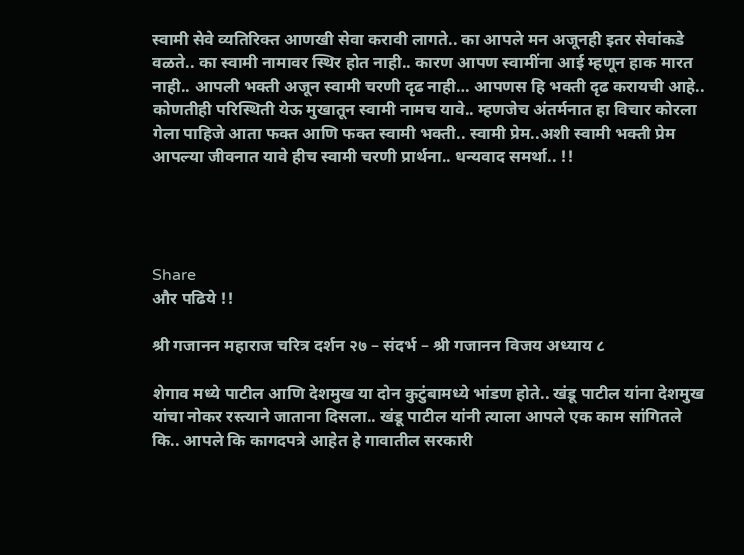स्वामी सेवे व्यतिरिक्त आणखी सेवा करावी लागते.. का आपले मन अजूनही इतर सेवांकडे वळते.. का स्वामी नामावर स्थिर होत नाही.. कारण आपण स्वामींना आई म्हणून हाक मारत नाही.. आपली भक्ती अजून स्वामी चरणी दृढ नाही… आपणस हि भक्ती दृढ करायची आहे.. कोणतीही परिस्थिती येऊ मुखातून स्वामी नामच यावे.. म्हणजेच अंतर्मनात हा विचार कोरला गेला पाहिजे आता फक्त आणि फक्त स्वामी भक्ती.. स्वामी प्रेम..अशी स्वामी भक्ती प्रेम आपल्या जीवनात यावे हीच स्वामी चरणी प्रार्थना.. धन्यवाद समर्था.. !!




Share
और पढिये !!

श्री गजानन महाराज चरित्र दर्शन २७ – संदर्भ – श्री गजानन विजय अध्याय ८

शेगाव मध्ये पाटील आणि देशमुख या दोन कुटुंबामध्ये भांडण होते.. खंडू पाटील यांना देशमुख यांचा नोकर रस्त्याने जाताना दिसला.. खंडू पाटील यांनी त्याला आपले एक काम सांगितले कि.. आपले कि कागदपत्रे आहेत हे गावातील सरकारी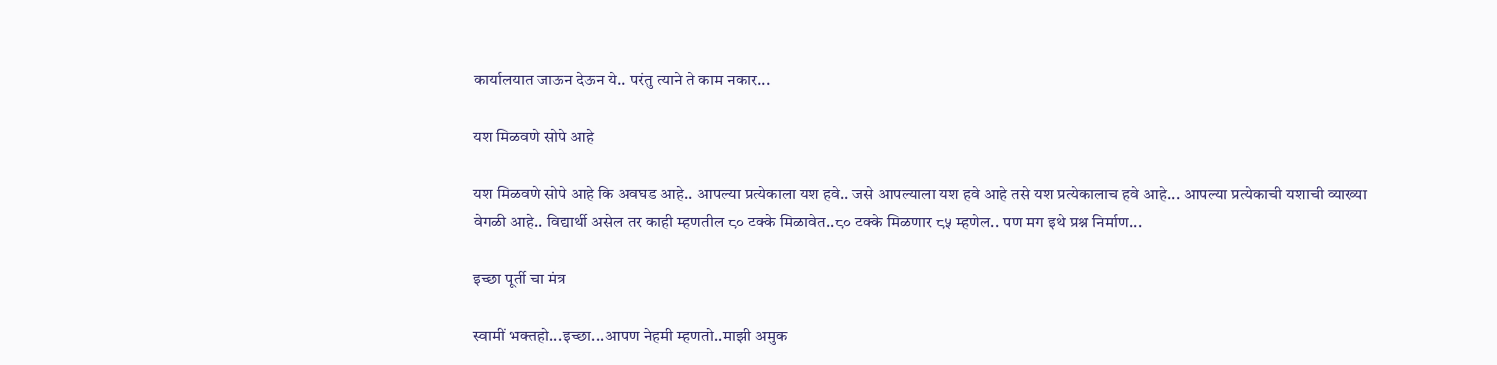कार्यालयात जाऊन देऊन ये.. परंतु त्याने ते काम नकार...

यश मिळवणे सोपे आहे

यश मिळवणे सोपे आहे कि अवघड आहे.. आपल्या प्रत्येकाला यश हवे.. जसे आपल्याला यश हवे आहे तसे यश प्रत्येकालाच हवे आहे... आपल्या प्रत्येकाची यशाची व्याख्या वेगळी आहे.. विद्यार्थी असेल तर काही म्हणतील ८० टक्के मिळावेत..८० टक्के मिळणार ८५ म्हणेल.. पण मग इथे प्रश्न निर्माण...

इच्छा पूर्ती चा मंत्र

स्वामीं भक्तहो...इच्छा...आपण नेहमी म्हणतो..माझी अमुक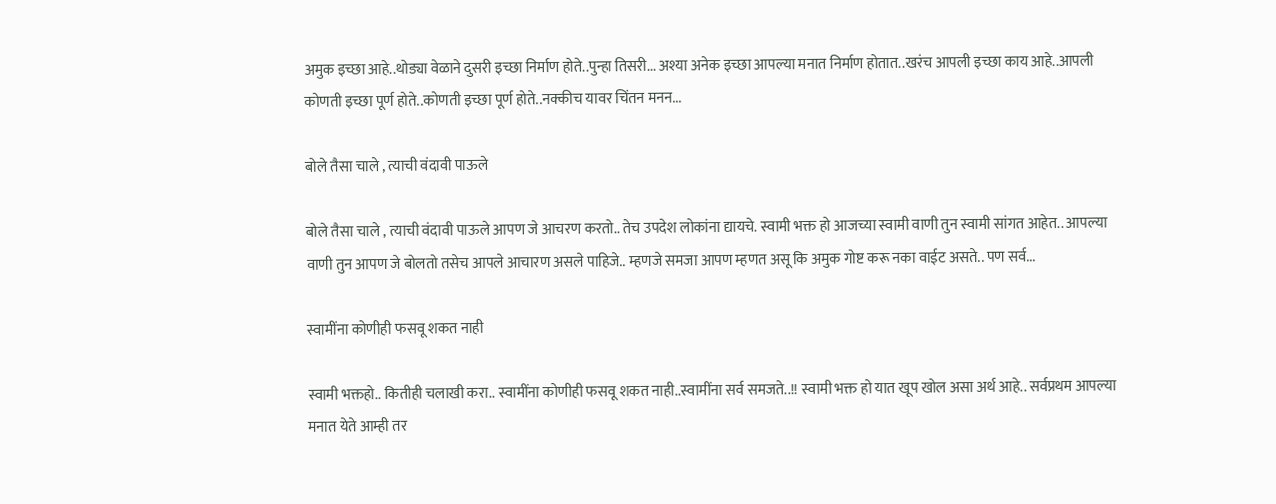अमुक इच्छा आहे..थोड्या वेळाने दुसरी इच्छा निर्माण होते..पुन्हा तिसरी... अश्या अनेक इच्छा आपल्या मनात निर्माण होतात..खरंच आपली इच्छा काय आहे..आपली कोणती इच्छा पूर्ण होते..कोणती इच्छा पूर्ण होते..नक्कीच यावर चिंतन मनन...

बोले तैसा चाले , त्याची वंदावी पाऊले

बोले तैसा चाले , त्याची वंदावी पाऊले आपण जे आचरण करतो.. तेच उपदेश लोकांना द्यायचे. स्वामी भक्त हो आजच्या स्वामी वाणी तुन स्वामी सांगत आहेत.. आपल्या वाणी तुन आपण जे बोलतो तसेच आपले आचारण असले पाहिजे.. म्हणजे समजा आपण म्हणत असू कि अमुक गोष्ट करू नका वाईट असते.. पण सर्व...

स्वामींना कोणीही फसवू शकत नाही

स्वामी भक्तहो.. कितीही चलाखी करा.. स्वामींना कोणीही फसवू शकत नाही..स्वामींना सर्व समजते..!! स्वामी भक्त हो यात खूप खोल असा अर्थ आहे.. सर्वप्रथम आपल्या मनात येते आम्ही तर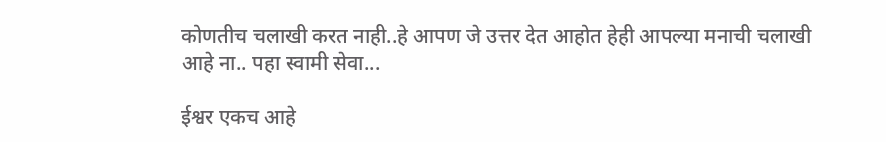कोणतीच चलाखी करत नाही..हे आपण जे उत्तर देत आहोत हेही आपल्या मनाची चलाखी आहे ना.. पहा स्वामी सेवा...

ईश्वर एकच आहे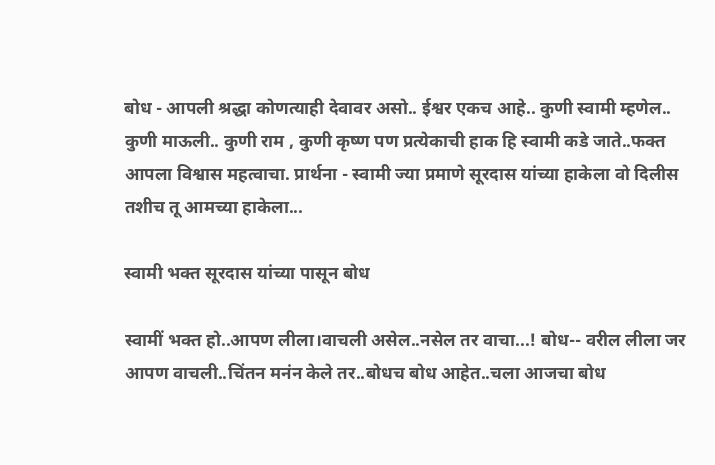बोध - आपली श्रद्धा कोणत्याही देवावर असो.. ईश्वर एकच आहे.. कुणी स्वामी म्हणेल.. कुणी माऊली.. कुणी राम , कुणी कृष्ण पण प्रत्येकाची हाक हि स्वामी कडे जाते..फक्त आपला विश्वास महत्वाचा. प्रार्थना - स्वामी ज्या प्रमाणे सूरदास यांच्या हाकेला वो दिलीस तशीच तू आमच्या हाकेला...

स्वामी भक्त सूरदास यांच्या पासून बोध

स्वामीं भक्त हो..आपण लीला।वाचली असेल..नसेल तर वाचा...! बोध-- वरील लीला जर आपण वाचली..चिंतन मनंन केले तर..बोधच बोध आहेत..चला आजचा बोध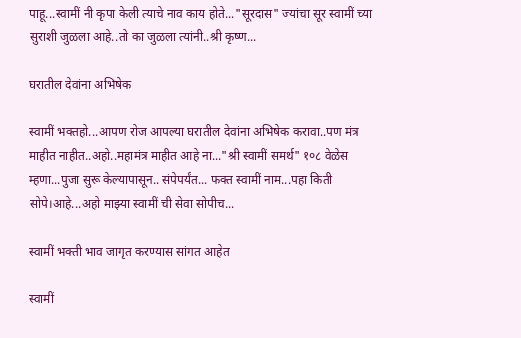पाहू...स्वामीं नी कृपा केली त्याचे नाव काय होते..."सूरदास" ज्यांचा सूर स्वामीं च्या सुराशी जुळला आहे..तो का जुळला त्यांनी..श्री कृष्ण...

घरातील देवांना अभिषेक

स्वामीं भक्तहो...आपण रोज आपल्या घरातील देवांना अभिषेक करावा..पण मंत्र माहीत नाहीत..अहो..महामंत्र माहीत आहे ना..."श्री स्वामीं समर्थ" १०८ वेळेस म्हणा...पुजा सुरू केल्यापासून.. संपेपर्यंत... फक्त स्वामीं नाम...पहा किती सोपे।आहे...अहो माझ्या स्वामीं ची सेवा सोपीच...

स्वामीं भक्ती भाव जागृत करण्यास सांगत आहेत

स्वामीं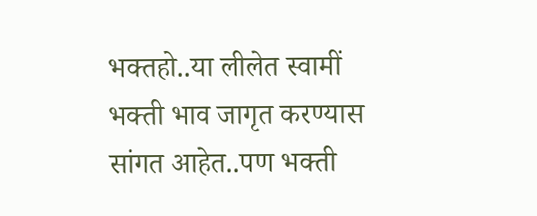भक्तहो..या लीलेत स्वामीं भक्ती भाव जागृत करण्यास सांगत आहेत..पण भक्ती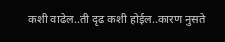कशी वाढेल..ती दृढ कशी होईल..कारण नुसते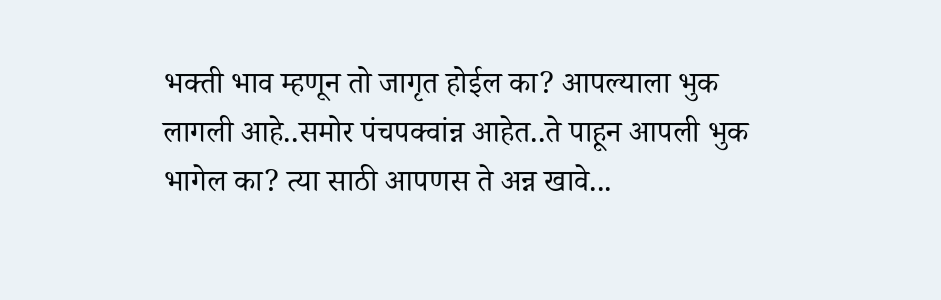भक्ती भाव म्हणून तो जागृत होईल का? आपल्याला भुक लागली आहे..समोर पंचपक्वांन्न आहेत..ते पाहून आपली भुक भागेल का? त्या साठी आपणस ते अन्न खावे...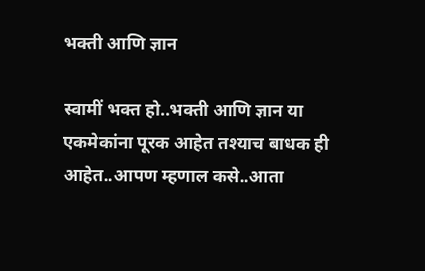भक्ती आणि ज्ञान

स्वामीं भक्त हो..भक्ती आणि ज्ञान या एकमेकांना पूरक आहेत तश्याच बाधक ही आहेत..आपण म्हणाल कसे..आता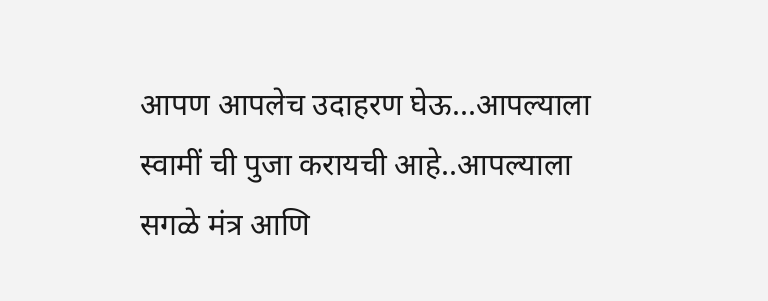आपण आपलेच उदाहरण घेऊ...आपल्याला स्वामीं ची पुजा करायची आहे..आपल्याला सगळे मंत्र आणि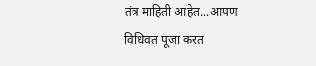तंत्र माहिती आहेत...आपण विधिवत पूजा करत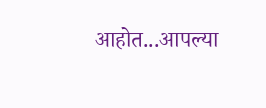आहोत...आपल्या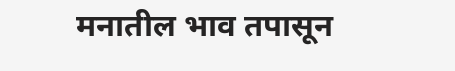मनातील भाव तपासून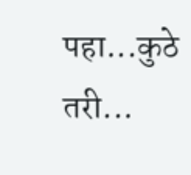पहा...कुठे तरी...